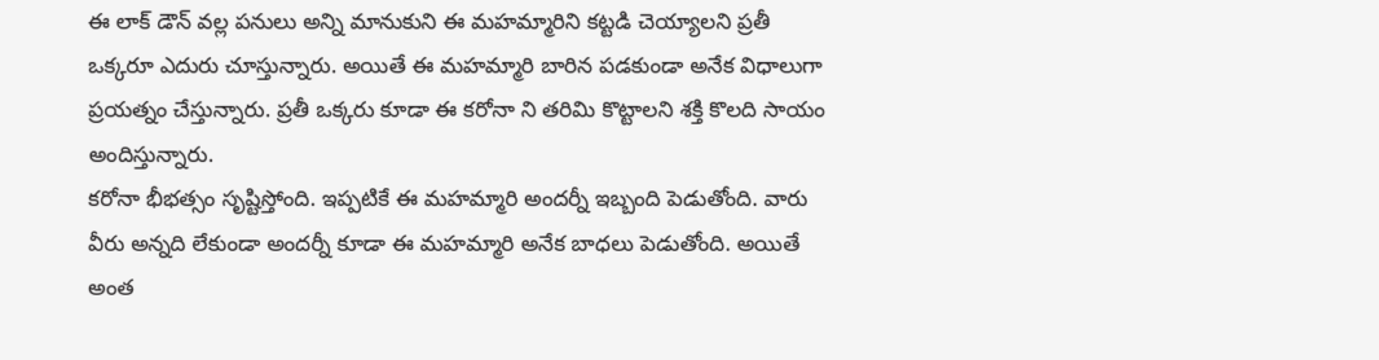ఈ లాక్ డౌన్ వల్ల పనులు అన్ని మానుకుని ఈ మహమ్మారిని కట్టడి చెయ్యాలని ప్రతీ ఒక్కరూ ఎదురు చూస్తున్నారు. అయితే ఈ మహమ్మారి బారిన పడకుండా అనేక విధాలుగా ప్రయత్నం చేస్తున్నారు. ప్రతీ ఒక్కరు కూడా ఈ కరోనా ని తరిమి కొట్టాలని శక్తి కొలది సాయం అందిస్తున్నారు.
కరోనా భీభత్సం సృష్టిస్తోంది. ఇప్పటికే ఈ మహమ్మారి అందర్నీ ఇబ్బంది పెడుతోంది. వారు వీరు అన్నది లేకుండా అందర్నీ కూడా ఈ మహమ్మారి అనేక బాధలు పెడుతోంది. అయితే అంత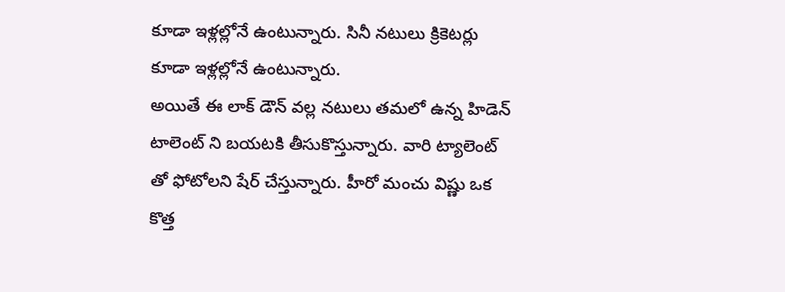కూడా ఇళ్లల్లోనే ఉంటున్నారు. సినీ నటులు క్రికెటర్లు కూడా ఇళ్లల్లోనే ఉంటున్నారు.
అయితే ఈ లాక్ డౌన్ వల్ల నటులు తమలో ఉన్న హిడెన్ టాలెంట్ ని బయటకి తీసుకొస్తున్నారు. వారి ట్యాలెంట్ తో ఫోటోలని షేర్ చేస్తున్నారు. హీరో మంచు విష్ణు ఒక కొత్త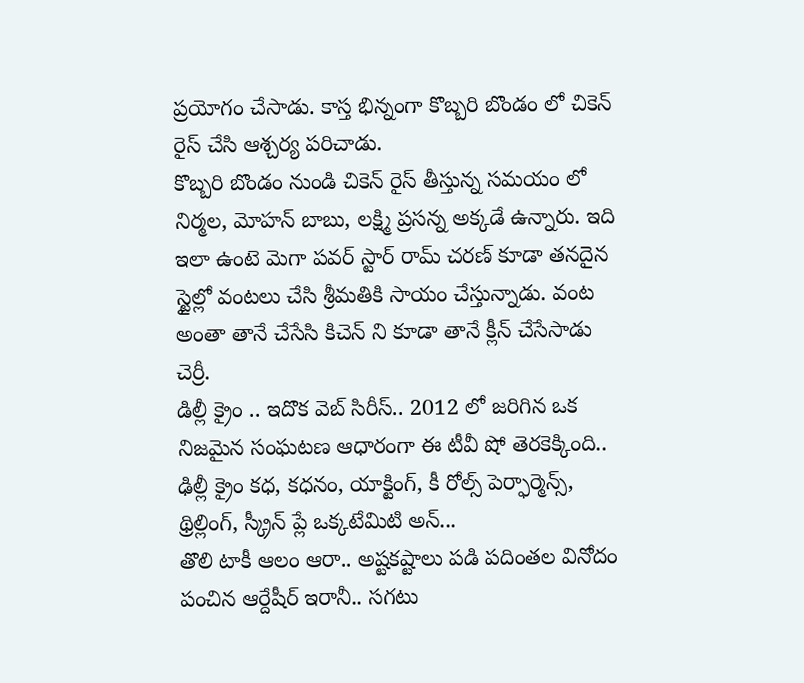ప్రయోగం చేసాడు. కాస్త భిన్నంగా కొబ్బరి బొండం లో చికెన్ రైస్ చేసి ఆశ్చర్య పరిచాడు.
కొబ్బరి బొండం నుండి చికెన్ రైస్ తీస్తున్న సమయం లో నిర్మల, మోహన్ బాబు, లక్ష్మి ప్రసన్న అక్కడే ఉన్నారు. ఇది ఇలా ఉంటె మెగా పవర్ స్టార్ రామ్ చరణ్ కూడా తనదైన స్టైల్లో వంటలు చేసి శ్రీమతికి సాయం చేస్తున్నాడు. వంట అంతా తానే చేసేసి కిచెన్ ని కూడా తానే క్లీన్ చేసేసాడు చెర్రీ.
డిల్లీ క్రైం .. ఇదొక వెబ్ సిరీస్.. 2012 లో జరిగిన ఒక నిజమైన సంఘటణ ఆధారంగా ఈ టీవీ షో తెరకెక్కింది.. ఢిల్లీ క్రైం కధ, కధనం, యాక్టింగ్, కీ రోల్స్ పెర్ఫార్మెన్స్, థ్రిల్లింగ్, స్క్రీన్ ప్లే ఒక్కటేమిటి అన్...
తొలి టాకీ ఆలం ఆరా.. అష్టకష్టాలు పడి పదింతల వినోదం పంచిన ఆర్దేషీర్ ఇరానీ.. సగటు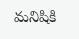మనిషికి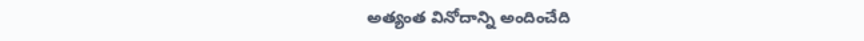అత్యంత వినోదాన్ని అందించేది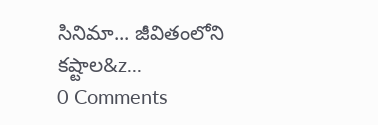సినిమా... జీవితంలోని కష్టాల&z...
0 Comments